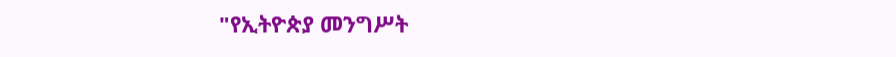"የኢትዮጵያ መንግሥት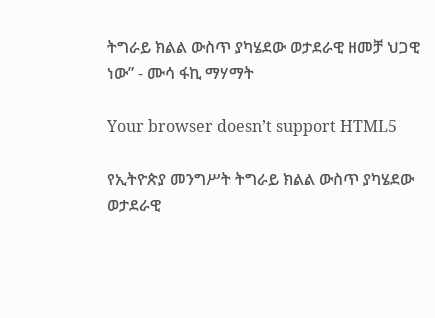ትግራይ ክልል ውስጥ ያካሄደው ወታደራዊ ዘመቻ ህጋዊ ነው” - ሙሳ ፋኪ ማሃማት

Your browser doesn’t support HTML5

የኢትዮጵያ መንግሥት ትግራይ ክልል ውስጥ ያካሄደው ወታደራዊ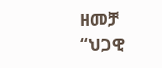ዘመቻ “ህጋዊ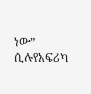ነው” ሲሉየአፍሪካ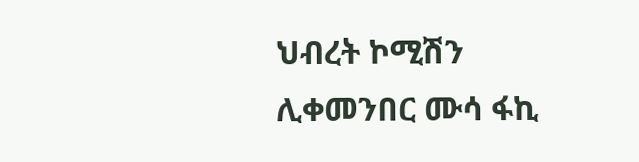ህብረት ኮሚሽን ሊቀመንበር ሙሳ ፋኪ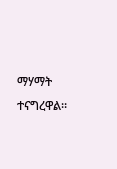ማሃማት ተናግረዋል።